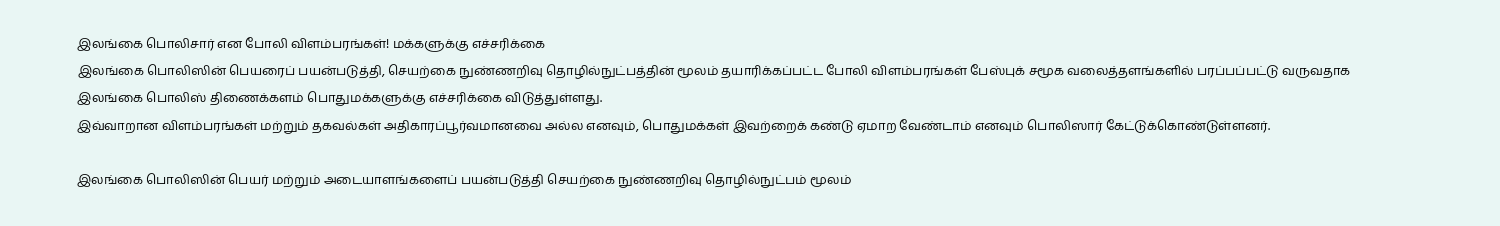இலங்கை பொலிசார் என போலி விளம்பரங்கள்! மக்களுக்கு எச்சரிக்கை
இலங்கை பொலிஸின் பெயரைப் பயன்படுத்தி, செயற்கை நுண்ணறிவு தொழில்நுட்பத்தின் மூலம் தயாரிக்கப்பட்ட போலி விளம்பரங்கள் பேஸ்புக் சமூக வலைத்தளங்களில் பரப்பப்பட்டு வருவதாக இலங்கை பொலிஸ் திணைக்களம் பொதுமக்களுக்கு எச்சரிக்கை விடுத்துள்ளது.
இவ்வாறான விளம்பரங்கள் மற்றும் தகவல்கள் அதிகாரப்பூர்வமானவை அல்ல எனவும், பொதுமக்கள் இவற்றைக் கண்டு ஏமாற வேண்டாம் எனவும் பொலிஸார் கேட்டுக்கொண்டுள்ளனர்.

இலங்கை பொலிஸின் பெயர் மற்றும் அடையாளங்களைப் பயன்படுத்தி செயற்கை நுண்ணறிவு தொழில்நுட்பம் மூலம்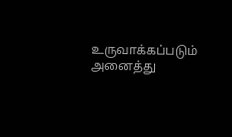உருவாக்கப்படும் அனைத்து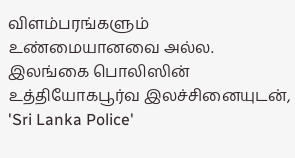விளம்பரங்களும் உண்மையானவை அல்ல.
இலங்கை பொலிஸின் உத்தியோகபூர்வ இலச்சினையுடன், 'Sri Lanka Police'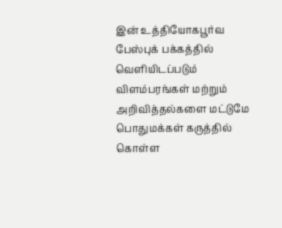இன் உத்தியோகபூர்வ பேஸ்புக் பக்கத்தில் வெளியிடப்படும் விளம்பரங்கள் மற்றும் அறிவித்தல்களை மட்டுமே பொதுமக்கள் கருத்தில் கொள்ள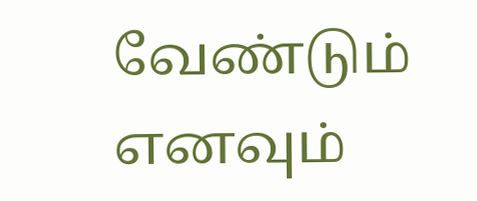வேண்டும் எனவும்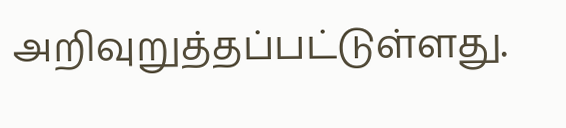அறிவுறுத்தப்பட்டுள்ளது.